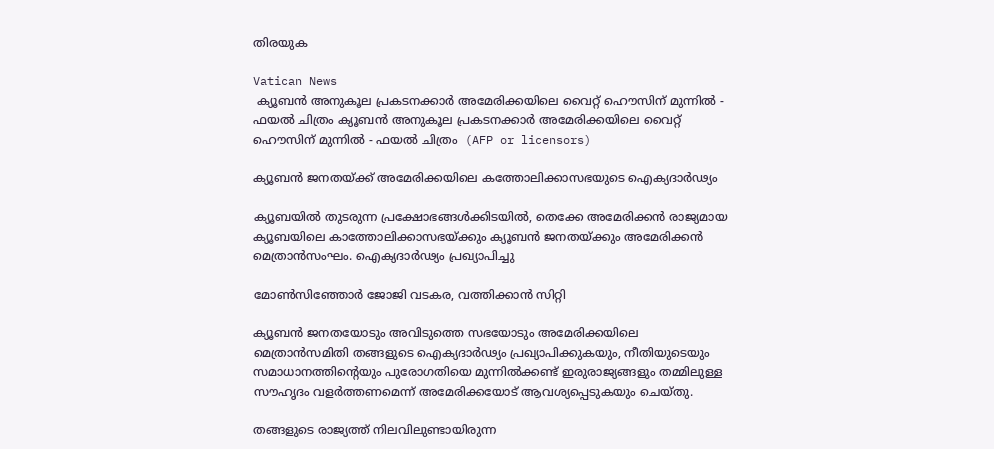തിരയുക

Vatican News
 ക്യൂബൻ അനുകൂല പ്രകടനക്കാർ അമേരിക്കയിലെ വൈറ്റ് ഹൌസിന് മുന്നിൽ - ഫയൽ ചിത്രം ക്യൂബൻ അനുകൂല പ്രകടനക്കാർ അമേരിക്കയിലെ വൈറ്റ് ഹൌസിന് മുന്നിൽ - ഫയൽ ചിത്രം  (AFP or licensors)

ക്യൂബൻ ജനതയ്ക്ക് അമേരിക്കയിലെ കത്തോലിക്കാസഭയുടെ ഐക്യദാർഢ്യം

ക്യൂബയിൽ തുടരുന്ന പ്രക്ഷോഭങ്ങൾക്കിടയിൽ, തെക്കേ അമേരിക്കൻ രാജ്യമായ ക്യൂബയിലെ കാത്തോലിക്കാസഭയ്ക്കും ക്യൂബൻ ജനതയ്ക്കും അമേരിക്കൻ മെത്രാൻസംഘം. ഐക്യദാർഢ്യം പ്രഖ്യാപിച്ചു

മോൺസിഞ്ഞോർ ജോജി വടകര, വത്തിക്കാന്‍ സിറ്റി

ക്യൂബൻ ജനതയോടും അവിടുത്തെ സഭയോടും അമേരിക്കയിലെ മെത്രാൻസമിതി തങ്ങളുടെ ഐക്യദാർഢ്യം പ്രഖ്യാപിക്കുകയും, നീതിയുടെയും സമാധാനത്തിന്റെയും പുരോഗതിയെ മുന്നിൽക്കണ്ട് ഇരുരാജ്യങ്ങളും തമ്മിലുള്ള സൗഹൃദം വളർത്തണമെന്ന് അമേരിക്കയോട് ആവശ്യപ്പെടുകയും ചെയ്തു.

തങ്ങളുടെ രാജ്യത്ത് നിലവിലുണ്ടായിരുന്ന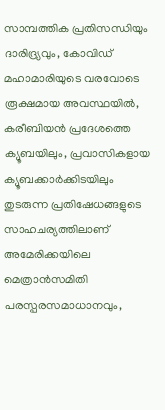സാമ്പത്തിക പ്രതിസന്ധിയും ദാരിദ്ര്യവും, കോവിഡ് മഹാമാരിയുടെ വരവോടെ രൂക്ഷമായ അവസ്ഥയിൽ, കരീബിയൻ പ്രദേശത്തെ ക്യൂബയിലും, പ്രവാസികളായ ക്യൂബക്കാർക്കിടയിലും തുടരുന്ന പ്രതിഷേധങ്ങളുടെ സാഹചര്യത്തിലാണ് അമേരിക്കയിലെ മെത്രാൻസമിതി പരസ്പരസമാധാനവും,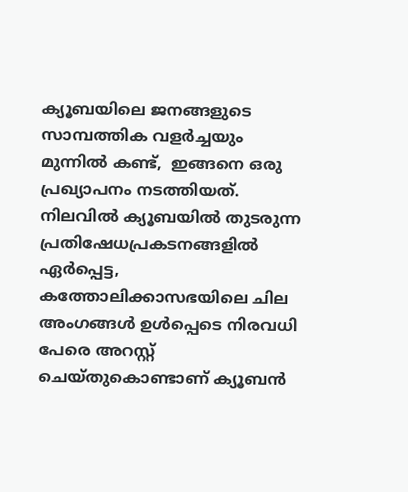ക്യൂബയിലെ ജനങ്ങളുടെ സാമ്പത്തിക വളർച്ചയും മുന്നിൽ കണ്ട്,  ഇങ്ങനെ ഒരു പ്രഖ്യാപനം നടത്തിയത്. നിലവിൽ ക്യൂബയിൽ തുടരുന്ന പ്രതിഷേധപ്രകടനങ്ങളിൽ ഏർപ്പെട്ട, കത്തോലിക്കാസഭയിലെ ചില അംഗങ്ങൾ ഉൾപ്പെടെ നിരവധി പേരെ അറസ്റ്റ് ചെയ്തുകൊണ്ടാണ് ക്യൂബൻ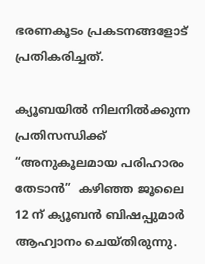ഭരണകൂടം പ്രകടനങ്ങളോട് പ്രതികരിച്ചത്.

ക്യൂബയിൽ നിലനിൽക്കുന്ന പ്രതിസന്ധിക്ക് “അനുകൂലമായ പരിഹാരം തേടാൻ”  കഴിഞ്ഞ ജൂലൈ 12 ന് ക്യൂബൻ ബിഷപ്പുമാർ ആഹ്വാനം ചെയ്‌തിരുന്നു.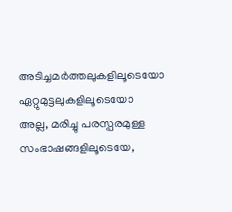അടിച്ചമർത്തലുകളിലൂടെയോ ഏറ്റുമുട്ടലുകളിലൂടെയോ അല്ല, മരിച്ചു പരസ്പരമുള്ള സംഭാഷങ്ങളിലൂടെയേ,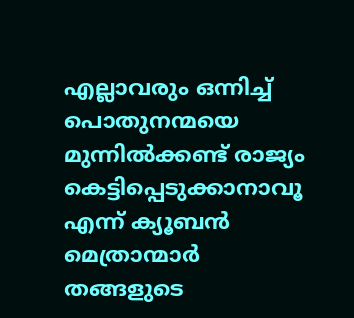എല്ലാവരും ഒന്നിച്ച് പൊതുനന്മയെ മുന്നിൽക്കണ്ട് രാജ്യം കെട്ടിപ്പെടുക്കാനാവൂ എന്ന് ക്യൂബൻ മെത്രാന്മാർ തങ്ങളുടെ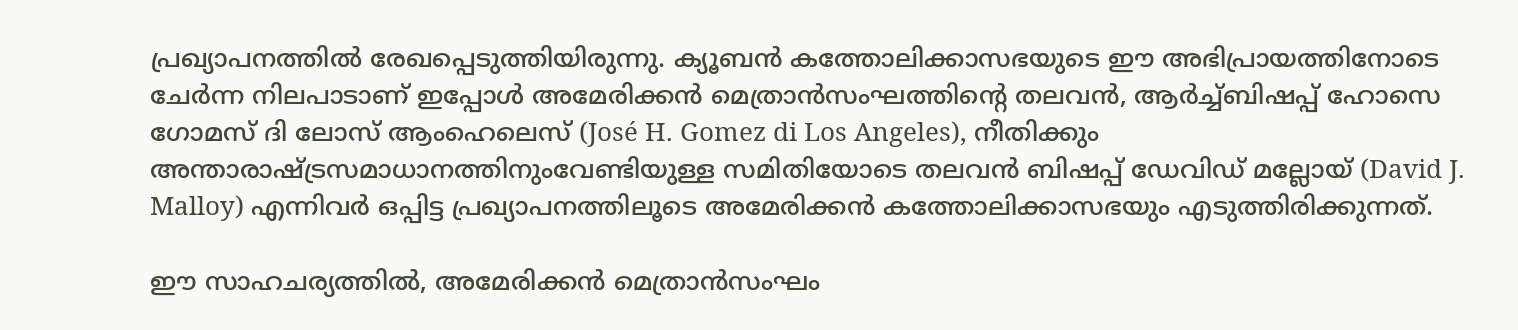പ്രഖ്യാപനത്തിൽ രേഖപ്പെടുത്തിയിരുന്നു. ക്യൂബൻ കത്തോലിക്കാസഭയുടെ ഈ അഭിപ്രായത്തിനോടെ ചേർന്ന നിലപാടാണ് ഇപ്പോൾ അമേരിക്കൻ മെത്രാൻസംഘത്തിന്റെ തലവൻ, ആർച്ച്ബിഷപ്പ് ഹോസെ ഗോമസ് ദി ലോസ് ആംഹെലെസ് (José H. Gomez di Los Angeles), നീതിക്കും അന്താരാഷ്ട്രസമാധാനത്തിനുംവേണ്ടിയുള്ള സമിതിയോടെ തലവൻ ബിഷപ്പ് ഡേവിഡ് മല്ലോയ് (David J. Malloy) എന്നിവർ ഒപ്പിട്ട പ്രഖ്യാപനത്തിലൂടെ അമേരിക്കൻ കത്തോലിക്കാസഭയും എടുത്തിരിക്കുന്നത്.

ഈ സാഹചര്യത്തിൽ, അമേരിക്കൻ മെത്രാൻസംഘം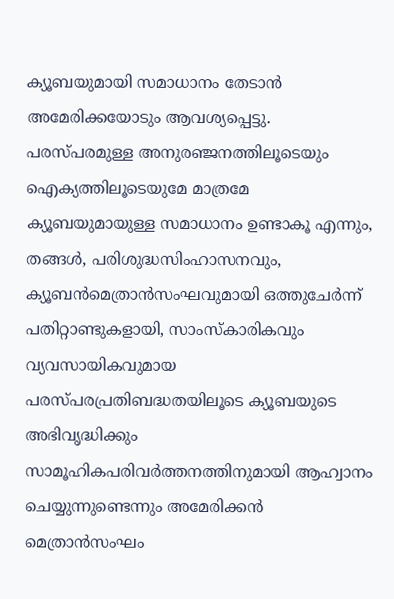ക്യൂബയുമായി സമാധാനം തേടാൻ അമേരിക്കയോടും ആവശ്യപ്പെട്ടു. പരസ്പരമുള്ള അനുരഞ്ജനത്തിലൂടെയും ഐക്യത്തിലൂടെയുമേ മാത്രമേ ക്യൂബയുമായുള്ള സമാധാനം ഉണ്ടാകൂ എന്നും, തങ്ങൾ, പരിശുദ്ധസിംഹാസനവും, ക്യൂബൻമെത്രാൻസംഘവുമായി ഒത്തുചേർന്ന് പതിറ്റാണ്ടുകളായി, സാംസ്കാരികവും വ്യവസായികവുമായ പരസ്പരപ്രതിബദ്ധതയിലൂടെ ക്യൂബയുടെ അഭിവൃദ്ധിക്കും സാമൂഹികപരിവർത്തനത്തിനുമായി ആഹ്വാനം ചെയ്യുന്നുണ്ടെന്നും അമേരിക്കൻ മെത്രാൻസംഘം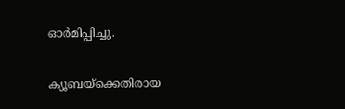ഓർമിപ്പിച്ചു.

ക്യൂബയ്‌ക്കെതിരായ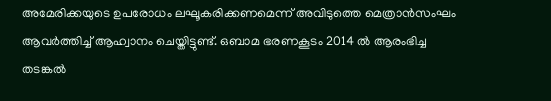അമേരിക്കയുടെ ഉപരോധം ലഘൂകരിക്കണമെന്ന് അവിടുത്തെ മെത്രാൻസംഘം ആവർത്തിച്ച് ആഹ്വാനം ചെയ്തിട്ടുണ്ട്. ഒബാമ ഭരണകൂടം 2014 ൽ ആരംഭിച്ച തടങ്കൽ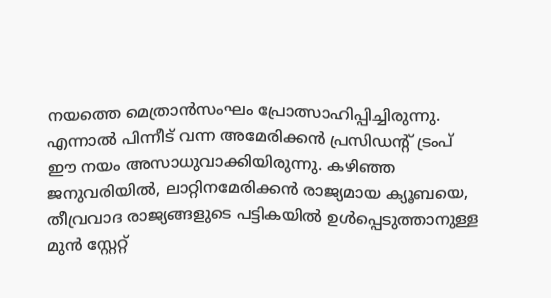നയത്തെ മെത്രാൻസംഘം പ്രോത്സാഹിപ്പിച്ചിരുന്നു. എന്നാൽ പിന്നീട് വന്ന അമേരിക്കൻ പ്രസിഡന്റ് ട്രംപ് ഈ നയം അസാധുവാക്കിയിരുന്നു. കഴിഞ്ഞ ജനുവരിയിൽ, ലാറ്റിനമേരിക്കൻ രാജ്യമായ ക്യൂബയെ, തീവ്രവാദ രാജ്യങ്ങളുടെ പട്ടികയിൽ ഉൾപ്പെടുത്താനുള്ള മുൻ സ്റ്റേറ്റ്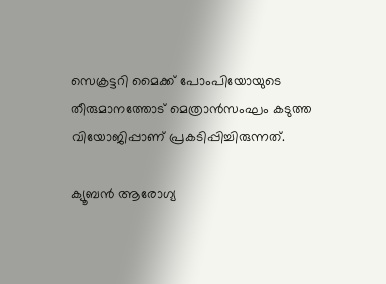സെക്രട്ടറി മൈക്ക് പോംപിയോയുടെ തീരുമാനത്തോട് മെത്രാൻസംഘം കടുത്ത വിയോജിപ്പാണ് പ്രകടിപ്പിച്ചിരുന്നത്.

ക്യൂബൻ ആരോഗ്യ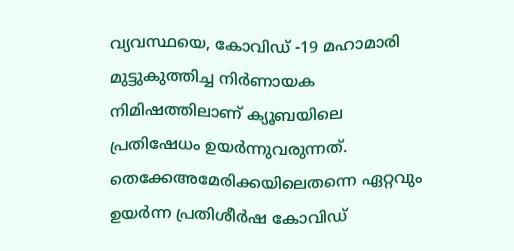വ്യവസ്ഥയെ, കോവിഡ് -19 മഹാമാരി മുട്ടുകുത്തിച്ച നിർണായക നിമിഷത്തിലാണ് ക്യൂബയിലെ പ്രതിഷേധം ഉയർന്നുവരുന്നത്. തെക്കേഅമേരിക്കയിലെതന്നെ ഏറ്റവും ഉയർന്ന പ്രതിശീർഷ കോവിഡ്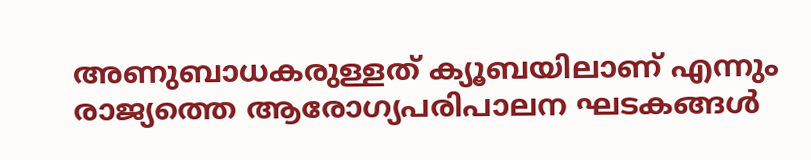അണുബാധകരുള്ളത് ക്യൂബയിലാണ് എന്നും രാജ്യത്തെ ആരോഗ്യപരിപാലന ഘടകങ്ങൾ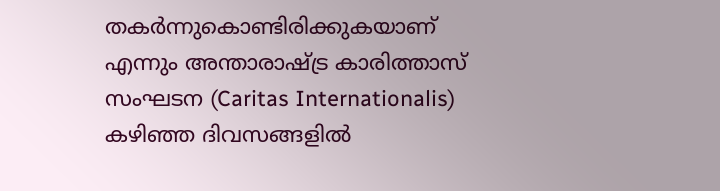തകർന്നുകൊണ്ടിരിക്കുകയാണ് എന്നും അന്താരാഷ്ട്ര കാരിത്താസ് സംഘടന (Caritas Internationalis) കഴിഞ്ഞ ദിവസങ്ങളിൽ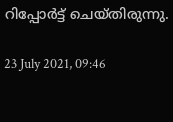റിപ്പോർട്ട് ചെയ്തിരുന്നു.

23 July 2021, 09:46